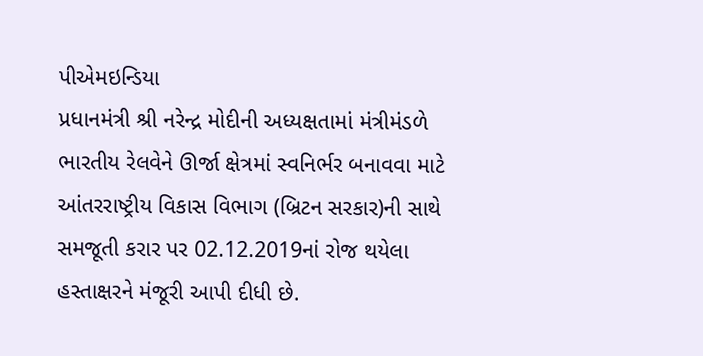પીએમઇન્ડિયા
પ્રધાનમંત્રી શ્રી નરેન્દ્ર મોદીની અધ્યક્ષતામાં મંત્રીમંડળે ભારતીય રેલવેને ઊર્જા ક્ષેત્રમાં સ્વનિર્ભર બનાવવા માટે આંતરરાષ્ટ્રીય વિકાસ વિભાગ (બ્રિટન સરકાર)ની સાથે સમજૂતી કરાર પર 02.12.2019નાં રોજ થયેલા હસ્તાક્ષરને મંજૂરી આપી દીધી છે.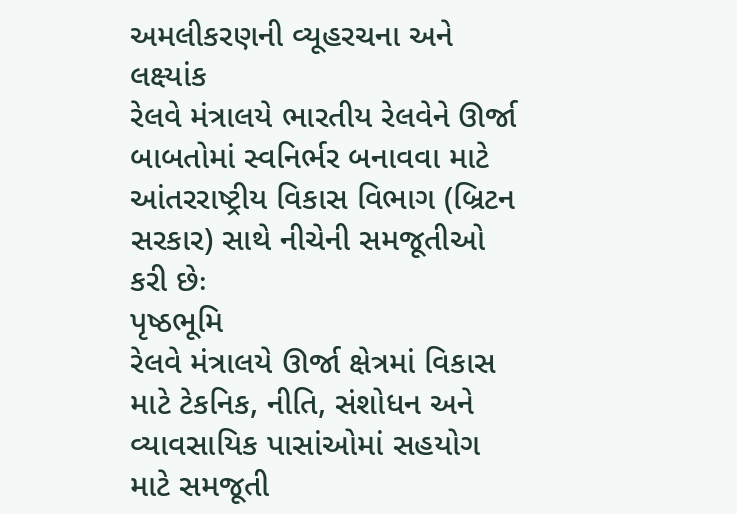અમલીકરણની વ્યૂહરચના અને લક્ષ્યાંક
રેલવે મંત્રાલયે ભારતીય રેલવેને ઊર્જા બાબતોમાં સ્વનિર્ભર બનાવવા માટે આંતરરાષ્ટ્રીય વિકાસ વિભાગ (બ્રિટન સરકાર) સાથે નીચેની સમજૂતીઓ કરી છેઃ
પૃષ્ઠભૂમિ
રેલવે મંત્રાલયે ઊર્જા ક્ષેત્રમાં વિકાસ માટે ટેકનિક, નીતિ, સંશોધન અને વ્યાવસાયિક પાસાંઓમાં સહયોગ માટે સમજૂતી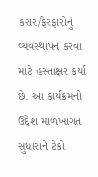કરાર/ફેરફારોનું વ્યવસ્થાપન કરવા માટે હસ્તાક્ષર કર્યા છે. આ કાર્યક્રમનો ઉદ્દેશ માળખાગત સુધારાને ટેકો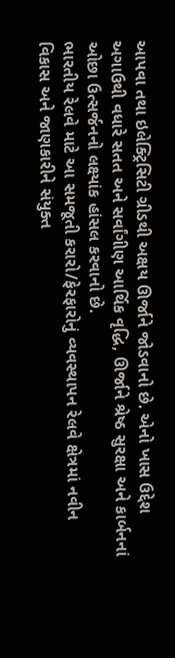આપવા તથા ઇલેક્ટ્રિસિટી ગ્રીડથી અક્ષય ઊર્જાને જોડવાનો છે. એનો ખાસ ઉદ્દેશ અગાઉથી વધારે સતત અને સર્વાંગીણ આર્થિક વૃદ્ધિ, ઊર્જાને શ્રેષ્ઠ સુરક્ષા અને કાર્બનનાં ઓછા ઉત્સર્જનનો લક્ષ્યાંક હાંસલ કરવાનો છે.
ભારતીય રેલવે માટે આ સમજૂતી કરારો/ફેરફારોનું વ્યવસ્થાપન રેલવે ક્ષેત્રમાં નવીન વિકાસ અને જાણકારીને સંયુક્ત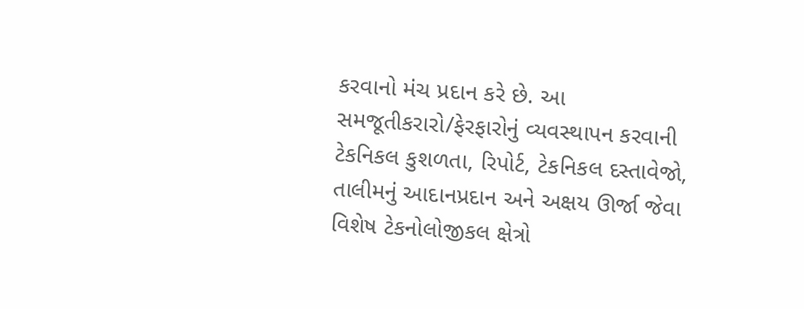કરવાનો મંચ પ્રદાન કરે છે. આ સમજૂતીકરારો/ફેરફારોનું વ્યવસ્થાપન કરવાની ટેકનિકલ કુશળતા, રિપોર્ટ, ટેકનિકલ દસ્તાવેજો, તાલીમનું આદાનપ્રદાન અને અક્ષય ઊર્જા જેવા વિશેષ ટેકનોલોજીકલ ક્ષેત્રો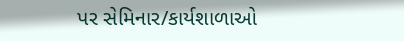પર સેમિનાર/કાર્યશાળાઓ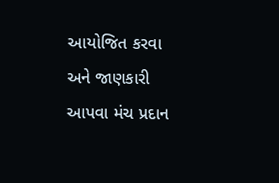આયોજિત કરવા અને જાણકારી આપવા મંચ પ્રદાન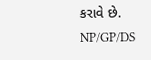કરાવે છે.
NP/GP/DS